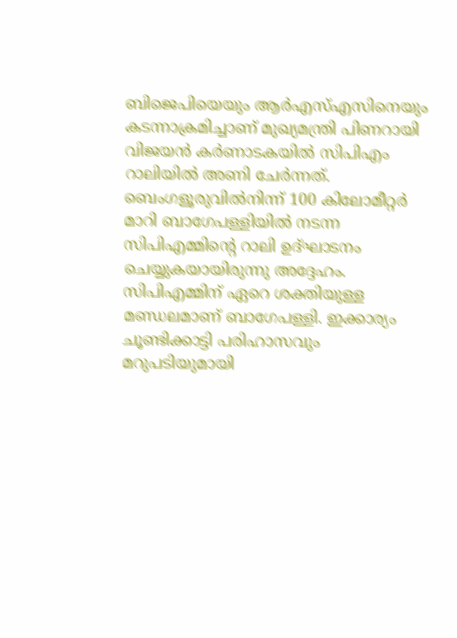ബിജെപിയെയും ആർഎസ്എസിനെയും കടന്നാക്രമിച്ചാണ് മുഖ്യമന്ത്രി പിണറായി വിജയൻ കർണാടകയിൽ സിപിഎം റാലിയില്‍ അണി ചേര്‍ന്നത്. ബെംഗളൂരുവില്‍നിന്ന് 100 കിലോമീറ്റര്‍ മാറി ബാഗേപള്ളിയില്‍ നടന്ന സിപിഎമ്മിന്റെ റാലി ഉദ്ഘാടനം ചെയ്യുകയായിരുന്നു അദ്ദേഹം. സിപിഎമ്മിന് ഏറെ ശക്തിയുള്ള മണ്ഡലമാണ് ബാഗേപള്ളി. ഇക്കാര്യം ചൂണ്ടിക്കാട്ടി പരിഹാസവും മറുപടിയുമായി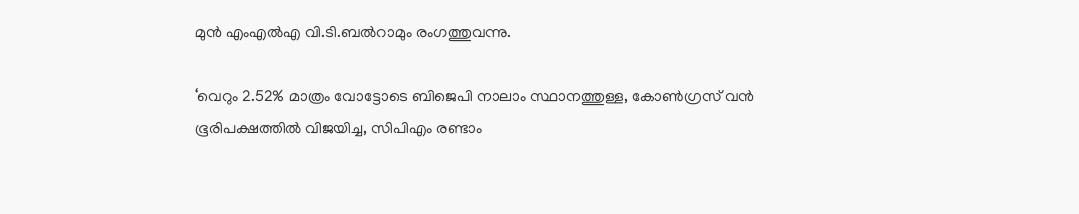മുൻ എംഎൽഎ വി.ടി.ബൽറാമും രംഗത്തുവന്നു.

‘വെറും 2.52% മാത്രം വോട്ടോടെ ബിജെപി നാലാം സ്ഥാനത്തുള്ള, കോൺഗ്രസ് വൻ ഭൂരിപക്ഷത്തിൽ വിജയിച്ച, സിപിഎം രണ്ടാം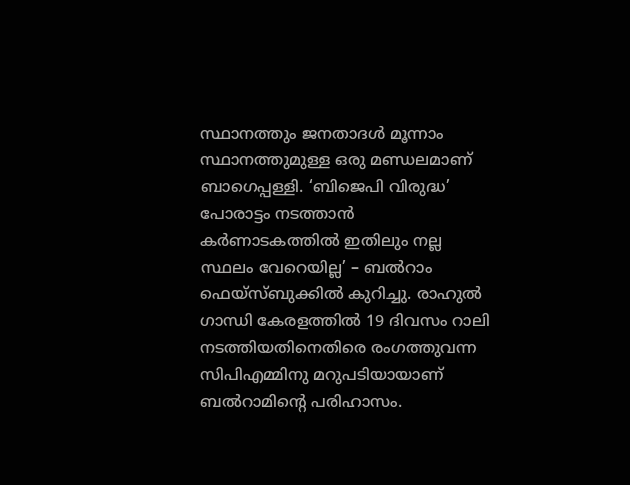സ്ഥാനത്തും ജനതാദൾ മൂന്നാം സ്ഥാനത്തുമുള്ള ഒരു മണ്ഡലമാണ് ബാഗെപ്പള്ളി. ‘ബിജെപി വിരുദ്ധ’ പോരാട്ടം നടത്താൻ കർണാടകത്തിൽ ഇതിലും നല്ല സ്ഥലം വേറെയില്ല’ – ബൽറാം ഫെയ്സ്ബുക്കിൽ കുറിച്ചു. രാഹുല്‍ ഗാന്ധി കേരളത്തില്‍ 19 ദിവസം റാലി നടത്തിയതിനെതിരെ രംഗത്തുവന്ന സിപിഎമ്മിനു മറുപടിയായാണ് ബല്‍റാമിന്‍റെ പരിഹാസം.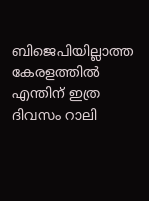ബിജെപിയില്ലാത്ത കേരളത്തില്‍ എന്തിന് ഇത്ര ദിവസം റാലി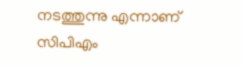നടത്തുന്നു എന്നാണ് സിപിഎം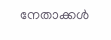നേതാക്കള്‍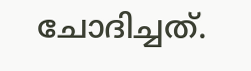ചോദിച്ചത്.